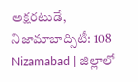అక్షరటుడే, నిజామాబాద్సిటీ: 108 Nizamabad | జిల్లాలో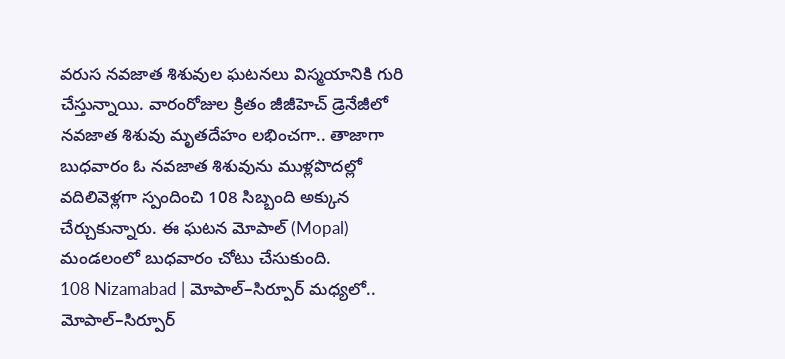వరుస నవజాత శిశువుల ఘటనలు విస్మయానికి గురి చేస్తున్నాయి. వారంరోజుల క్రితం జీజీహెచ్ డ్రెనేజీలో నవజాత శిశువు మృతదేహం లభించగా.. తాజాగా బుధవారం ఓ నవజాత శిశువును ముళ్లపొదల్లో వదిలివెళ్లగా స్పందించి 108 సిబ్బంది అక్కున చేర్చుకున్నారు. ఈ ఘటన మోపాల్ (Mopal) మండలంలో బుధవారం చోటు చేసుకుంది.
108 Nizamabad | మోపాల్–సిర్పూర్ మధ్యలో..
మోపాల్–సిర్పూర్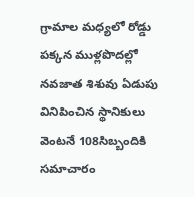గ్రామాల మధ్యలో రోడ్డు పక్కన ముళ్లపొదల్లో నవజాత శిశువు ఏడుపు వినిపించిన స్థానికులు వెంటనే 108సిబ్బందికి సమాచారం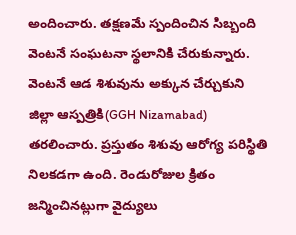అందించారు. తక్షణమే స్పందించిన సిబ్బంది వెంటనే సంఘటనా స్థలానికి చేరుకున్నారు. వెంటనే ఆడ శిశువును అక్కున చేర్చుకుని జిల్లా ఆస్పత్రికి(GGH Nizamabad) తరలించారు. ప్రస్తుతం శిశువు ఆరోగ్య పరిస్థితి నిలకడగా ఉంది. రెండురోజుల క్రితం జన్మించినట్లుగా వైద్యులు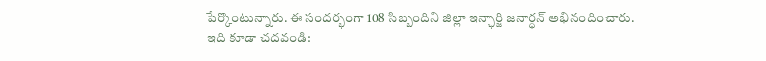పేర్కొంటున్నారు. ఈ సందర్భంగా 108 సిబ్బందిని జిల్లా ఇన్ఛార్జి జనార్ధన్ అభినందించారు.
ఇది కూడా చదవండి: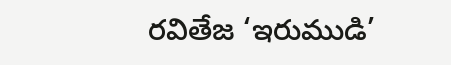రవితేజ ‘ఇరుముడి’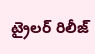ట్రైలర్ రిలీజ్